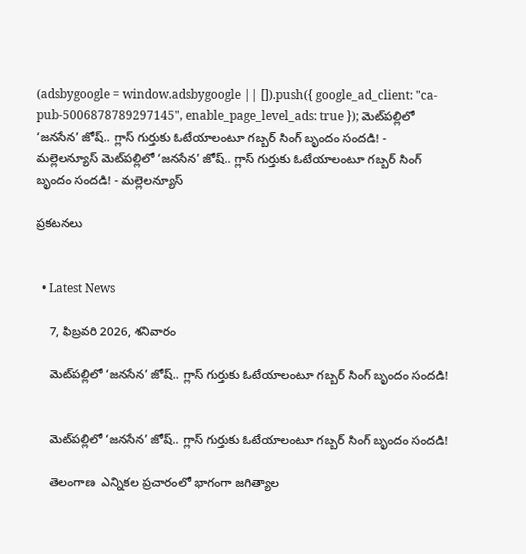(adsbygoogle = window.adsbygoogle || []).push({ google_ad_client: "ca-pub-5006878789297145", enable_page_level_ads: true }); మెట్‌పల్లిలో ‘జనసేన’ జోష్.. గ్లాస్ గుర్తుకు ఓటేయాలంటూ గబ్బర్ సింగ్ బృందం సందడి! - మల్లెలన్యూస్ మెట్‌పల్లిలో ‘జనసేన’ జోష్.. గ్లాస్ గుర్తుకు ఓటేయాలంటూ గబ్బర్ సింగ్ బృందం సందడి! - మల్లెలన్యూస్

ప్రకటనలు


  • Latest News

    7, ఫిబ్రవరి 2026, శనివారం

    మెట్‌పల్లిలో ‘జనసేన’ జోష్.. గ్లాస్ గుర్తుకు ఓటేయాలంటూ గబ్బర్ సింగ్ బృందం సందడి!


    మెట్‌పల్లిలో ‘జనసేన’ జోష్.. గ్లాస్ గుర్తుకు ఓటేయాలంటూ గబ్బర్ సింగ్ బృందం సందడి!

    తెలంగాణ  ఎన్నికల ప్రచారంలో భాగంగా జగిత్యాల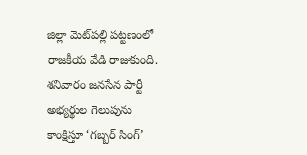జిల్లా మెట్‌పల్లి పట్టణంలో రాజకీయ వేడి రాజుకుంది. శనివారం జనసేన పార్టీ అభ్యర్థుల గెలుపును కాంక్షిస్తూ ‘గబ్బర్ సింగ్’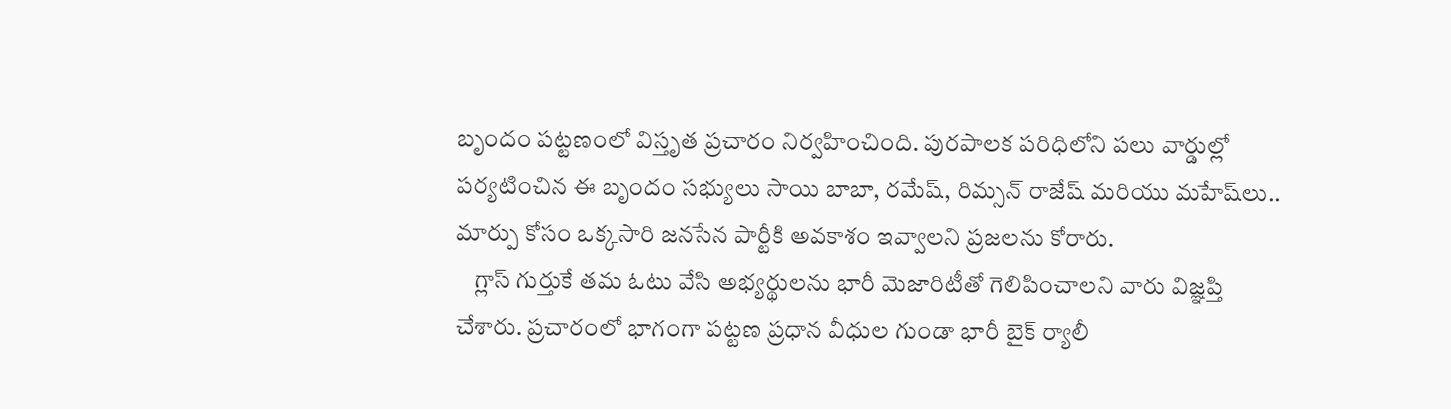బృందం పట్టణంలో విస్తృత ప్రచారం నిర్వహించింది. పురపాలక పరిధిలోని పలు వార్డుల్లో పర్యటించిన ఈ బృందం సభ్యులు సాయి బాబా, రమేష్, రిమ్సన్ రాజేష్ మరియు మహేష్‌లు.. మార్పు కోసం ఒక్కసారి జనసేన పార్టీకి అవకాశం ఇవ్వాలని ప్రజలను కోరారు.
    గ్లాస్ గుర్తుకే తమ ఓటు వేసి అభ్యర్థులను భారీ మెజారిటీతో గెలిపించాలని వారు విజ్ఞప్తి చేశారు. ప్రచారంలో భాగంగా పట్టణ ప్రధాన వీధుల గుండా భారీ బైక్ ర్యాలీ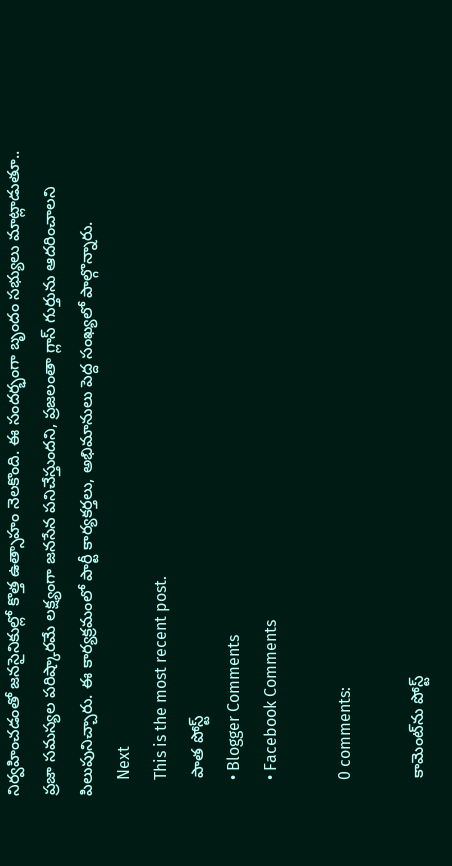నిర్వహించడంతో జనసైనికుల్లో కొత్త ఉత్సాహం నెలకొంది. ఈ సందర్భంగా బృందం సభ్యులు మాట్లాడుతూ.. ప్రజా సమస్యల పరిష్కారమే లక్ష్యంగా జనసేన పనిచేస్తుందని, ప్రజలంతా గ్లాస్ గుర్తును ఆదరించాలని పిలుపునిచ్చారు. ఈ కార్యక్రమంలో పార్టీ కార్యకర్తలు, అభిమానులు పెద్ద సంఖ్యలో పాల్గొన్నారు.
    Next
    This is the most recent post.
    పాత పోస్ట్
    • Blogger Comments
    • Facebook Comments

    0 comments:

    కామెంట్‌ను పోస్ట్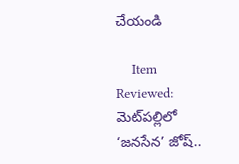చేయండి

    Item Reviewed: మెట్‌పల్లిలో ‘జనసేన’ జోష్..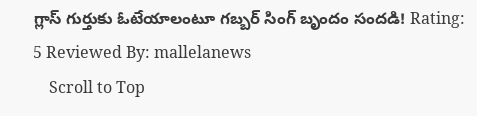గ్లాస్ గుర్తుకు ఓటేయాలంటూ గబ్బర్ సింగ్ బృందం సందడి! Rating: 5 Reviewed By: mallelanews
    Scroll to Top